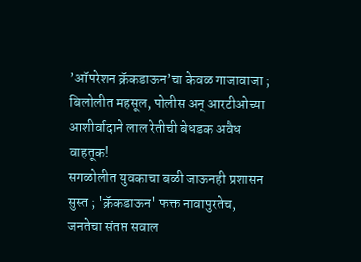’ऑपरेशन क्रॅकडाऊन’चा केवळ गाजावाजा ; बिलोलीत महसूल, पोलीस अन् आरटीओच्या आशीर्वादाने लाल रेतीची बेधडक अवैध वाहतूक!
सगळोलीत युवकाचा बळी जाऊनही प्रशासन सुस्त ; 'क्रॅकडाऊन' फक्त नावापुरतेच, जनतेचा संतप्त सवाल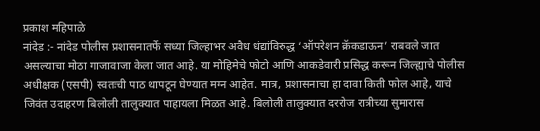प्रकाश महिपाळे
नांदेड :- नांदेड पोलीस प्रशासनातर्फे सध्या जिल्हाभर अवैध धंद्यांविरुद्ध ‘ऑपरेशन क्रॅकडाऊन’ राबवले जात असल्याचा मोठा गाजावाजा केला जात आहे. या मोहिमेचे फोटो आणि आकडेवारी प्रसिद्ध करून जिल्ह्याचे पोलीस अधीक्षक (एसपी) स्वतःची पाठ थापटून घेण्यात मग्न आहेत. मात्र, प्रशासनाचा हा दावा किती फोल आहे, याचे जिवंत उदाहरण बिलोली तालुक्यात पाहायला मिळत आहे. बिलोली तालुक्यात दररोज रात्रीच्या सुमारास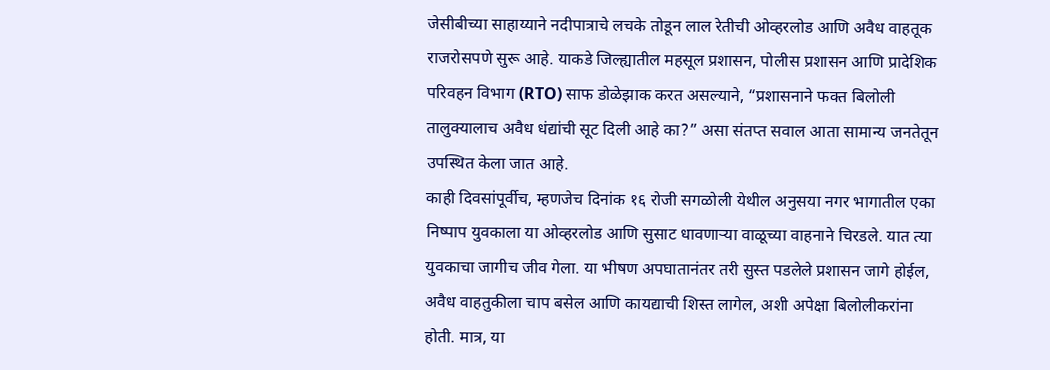जेसीबीच्या साहाय्याने नदीपात्राचे लचके तोडून लाल रेतीची ओव्हरलोड आणि अवैध वाहतूक राजरोसपणे सुरू आहे. याकडे जिल्ह्यातील महसूल प्रशासन, पोलीस प्रशासन आणि प्रादेशिक परिवहन विभाग (RTO) साफ डोळेझाक करत असल्याने, “प्रशासनाने फक्त बिलोली तालुक्यालाच अवैध धंद्यांची सूट दिली आहे का?” असा संतप्त सवाल आता सामान्य जनतेतून उपस्थित केला जात आहे.
काही दिवसांपूर्वीच, म्हणजेच दिनांक १६ रोजी सगळोली येथील अनुसया नगर भागातील एका निष्पाप युवकाला या ओव्हरलोड आणि सुसाट धावणाऱ्या वाळूच्या वाहनाने चिरडले. यात त्या युवकाचा जागीच जीव गेला. या भीषण अपघातानंतर तरी सुस्त पडलेले प्रशासन जागे होईल, अवैध वाहतुकीला चाप बसेल आणि कायद्याची शिस्त लागेल, अशी अपेक्षा बिलोलीकरांना होती. मात्र, या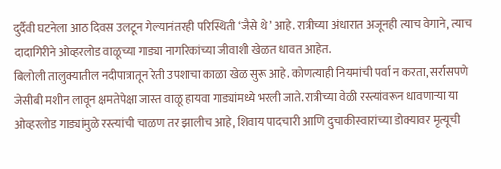दुर्दैवी घटनेला आठ दिवस उलटून गेल्यानंतरही परिस्थिती ‘जैसे थे’ आहे. रात्रीच्या अंधारात अजूनही त्याच वेगाने, त्याच दादागिरीने ओव्हरलोड वाळूच्या गाड्या नागरिकांच्या जीवाशी खेळत धावत आहेत.
बिलोली तालुक्यातील नदीपात्रातून रेती उपशाचा काळा खेळ सुरू आहे. कोणत्याही नियमांची पर्वा न करता, सर्रासपणे जेसीबी मशीन लावून क्षमतेपेक्षा जास्त वाळू हायवा गाड्यांमध्ये भरली जाते. रात्रीच्या वेळी रस्त्यांवरून धावणाऱ्या या ओव्हरलोड गाड्यांमुळे रस्त्यांची चाळण तर झालीच आहे, शिवाय पादचारी आणि दुचाकीस्वारांच्या डोक्यावर मृत्यूची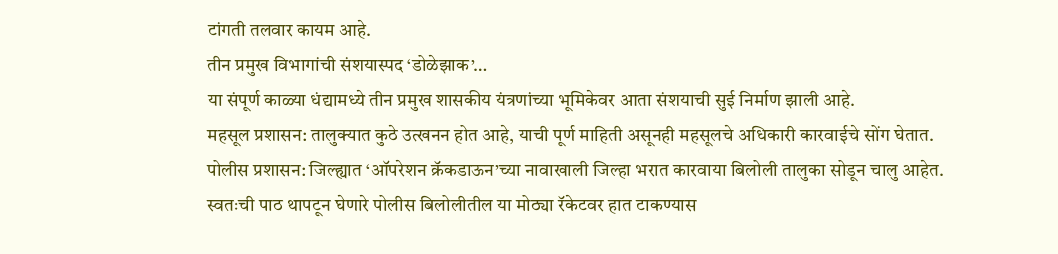टांगती तलवार कायम आहे.
तीन प्रमुख विभागांची संशयास्पद ‘डोळेझाक’…
या संपूर्ण काळ्या धंद्यामध्ये तीन प्रमुख शासकीय यंत्रणांच्या भूमिकेवर आता संशयाची सुई निर्माण झाली आहे.
महसूल प्रशासन: तालुक्यात कुठे उत्खनन होत आहे, याची पूर्ण माहिती असूनही महसूलचे अधिकारी कारवाईचे सोंग घेतात.
पोलीस प्रशासन: जिल्ह्यात ‘ऑपरेशन क्रॅकडाऊन’च्या नावाखाली जिल्हा भरात कारवाया बिलोली तालुका सोडून चालु आहेत. स्वतःची पाठ थापटून घेणारे पोलीस बिलोलीतील या मोठ्या रॅकेटवर हात टाकण्यास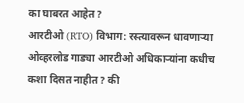का घाबरत आहेत?
आरटीओ (RTO) विभाग: रस्त्यावरून धावणाऱ्या ओव्हरलोड गाड्या आरटीओ अधिकाऱ्यांना कधीच कशा दिसत नाहीत? की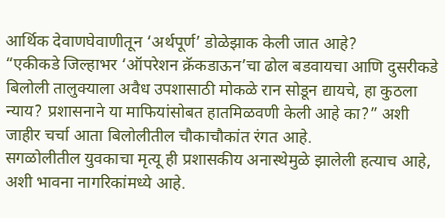आर्थिक देवाणघेवाणीतून ‘अर्थपूर्ण’ डोळेझाक केली जात आहे?
“एकीकडे जिल्हाभर ‘ऑपरेशन क्रॅकडाऊन’चा ढोल बडवायचा आणि दुसरीकडे बिलोली तालुक्याला अवैध उपशासाठी मोकळे रान सोडून द्यायचे, हा कुठला न्याय? प्रशासनाने या माफियांसोबत हातमिळवणी केली आहे का?” अशी जाहीर चर्चा आता बिलोलीतील चौकाचौकांत रंगत आहे.
सगळोलीतील युवकाचा मृत्यू ही प्रशासकीय अनास्थेमुळे झालेली हत्याच आहे, अशी भावना नागरिकांमध्ये आहे.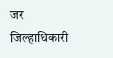जर जिल्हाधिकारी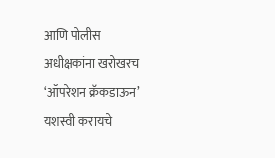आणि पोलीस अधीक्षकांना खरोखरच ‘ऑपरेशन क्रॅकडाऊन’ यशस्वी करायचे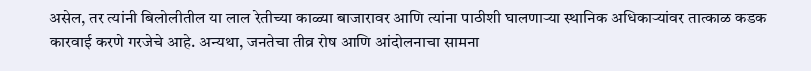असेल, तर त्यांनी बिलोलीतील या लाल रेतीच्या काळ्या बाजारावर आणि त्यांना पाठीशी घालणाऱ्या स्थानिक अधिकाऱ्यांवर तात्काळ कडक कारवाई करणे गरजेचे आहे. अन्यथा, जनतेचा तीव्र रोष आणि आंदोलनाचा सामना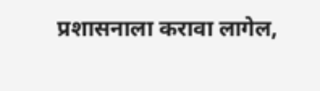प्रशासनाला करावा लागेल,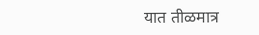यात तीळमात्र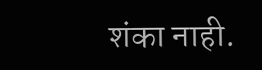शंका नाही.